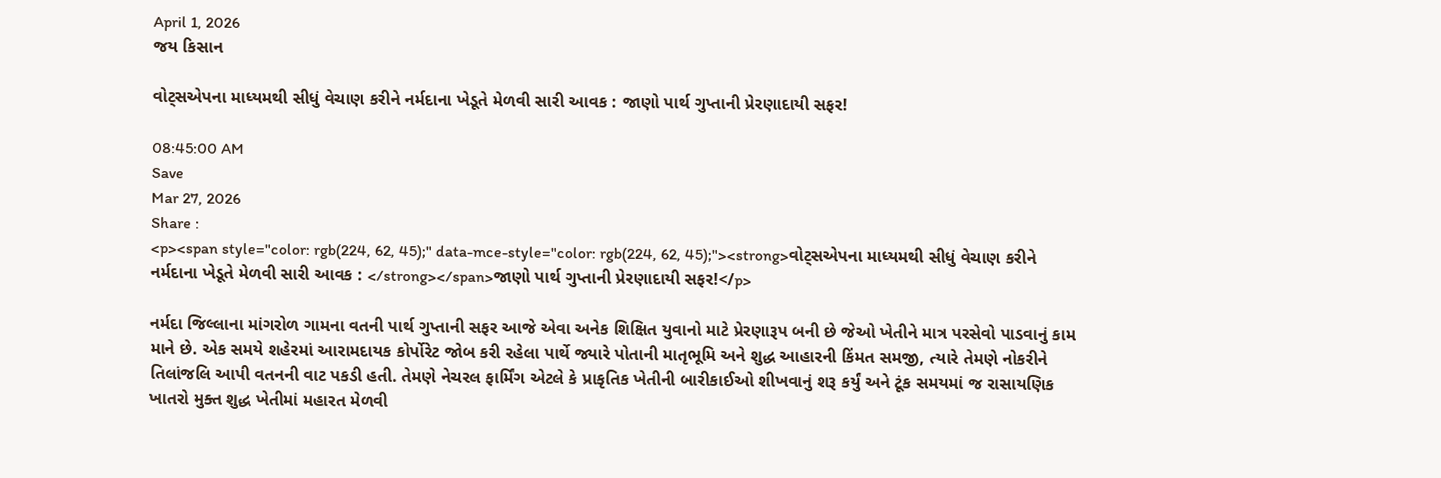April 1, 2026
જય કિસાન

વોટ્સએપના માધ્યમથી સીધું વેચાણ કરીને નર્મદાના ખેડૂતે મેળવી સારી આવક : જાણો પાર્થ ગુપ્તાની પ્રેરણાદાયી સફર!

08:45:00 AM
Save
Mar 27, 2026
Share :
<p><span style="color: rgb(224, 62, 45);" data-mce-style="color: rgb(224, 62, 45);"><strong>વોટ્સએપના માધ્યમથી સીધું વેચાણ કરીને નર્મદાના ખેડૂતે મેળવી સારી આવક : </strong></span>જાણો પાર્થ ગુપ્તાની પ્રેરણાદાયી સફર!</p>

નર્મદા જિલ્લાના માંગરોળ ગામના વતની પાર્થ ગુપ્તાની સફર આજે એવા અનેક શિક્ષિત યુવાનો માટે પ્રેરણારૂપ બની છે જેઓ ખેતીને માત્ર પરસેવો પાડવાનું કામ માને છે. એક સમયે શહેરમાં આરામદાયક કોર્પોરેટ જોબ કરી રહેલા પાર્થે જ્યારે પોતાની માતૃભૂમિ અને શુદ્ધ આહારની કિંમત સમજી, ત્યારે તેમણે નોકરીને તિલાંજલિ આપી વતનની વાટ પકડી હતી. તેમણે નેચરલ ફાર્મિંગ એટલે કે પ્રાકૃતિક ખેતીની બારીકાઈઓ શીખવાનું શરૂ કર્યું અને ટૂંક સમયમાં જ રાસાયણિક ખાતરો મુક્ત શુદ્ધ ખેતીમાં મહારત મેળવી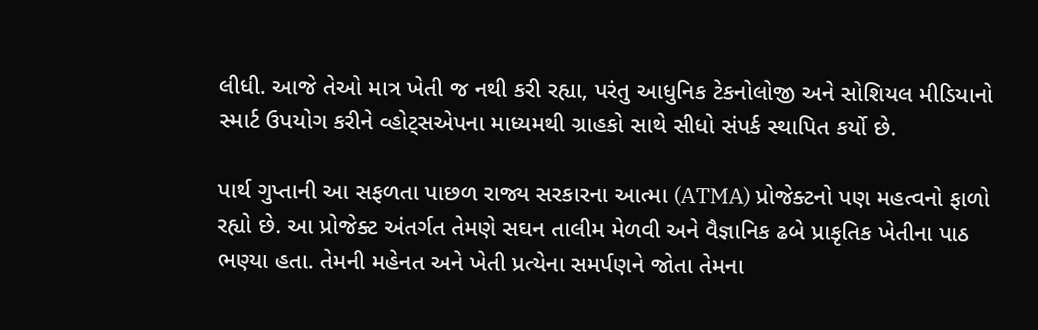લીધી. આજે તેઓ માત્ર ખેતી જ નથી કરી રહ્યા, પરંતુ આધુનિક ટેકનોલોજી અને સોશિયલ મીડિયાનો સ્માર્ટ ઉપયોગ કરીને વ્હોટ્સએપના માધ્યમથી ગ્રાહકો સાથે સીધો સંપર્ક સ્થાપિત કર્યો છે.

પાર્થ ગુપ્તાની આ સફળતા પાછળ રાજ્ય સરકારના આત્મા (ATMA) પ્રોજેક્ટનો પણ મહત્વનો ફાળો રહ્યો છે. આ પ્રોજેક્ટ અંતર્ગત તેમણે સઘન તાલીમ મેળવી અને વૈજ્ઞાનિક ઢબે પ્રાકૃતિક ખેતીના પાઠ ભણ્યા હતા. તેમની મહેનત અને ખેતી પ્રત્યેના સમર્પણને જોતા તેમના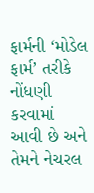ફાર્મની ‘મોડેલ ફાર્મ’ તરીકે નોંધણી કરવામાં આવી છે અને તેમને નેચરલ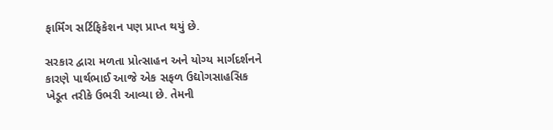ફાર્મિંગ સર્ટિફિકેશન પણ પ્રાપ્ત થયું છે.

સરકાર દ્વારા મળતા પ્રોત્સાહન અને યોગ્ય માર્ગદર્શનને કારણે પાર્થભાઈ આજે એક સફળ ઉદ્યોગસાહસિક ખેડૂત તરીકે ઉભરી આવ્યા છે. તેમની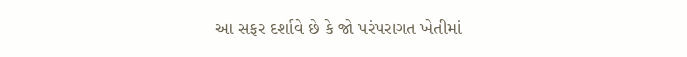આ સફર દર્શાવે છે કે જો પરંપરાગત ખેતીમાં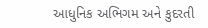આધુનિક અભિગમ અને કુદરતી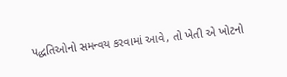પદ્ધતિઓનો સમન્વય કરવામાં આવે, તો ખેતી એ ખોટનો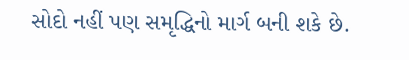સોદો નહીં પણ સમૃદ્ધિનો માર્ગ બની શકે છે.